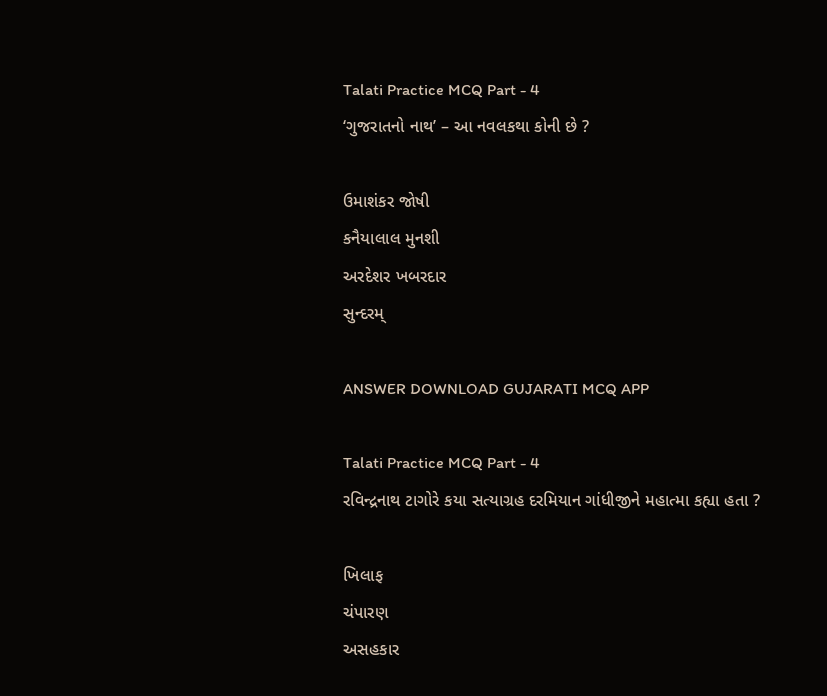Talati Practice MCQ Part - 4
‘ગુજરાતનો નાથ’ – આ નવલકથા કોની છે ?

ઉમાશંકર જોષી
કનૈયાલાલ મુનશી
અરદેશર ખબરદાર
સુન્દરમ્

ANSWER DOWNLOAD GUJARATI MCQ APP

Talati Practice MCQ Part - 4
રવિન્દ્રનાથ ટાગોરે કયા સત્યાગ્રહ દરમિયાન ગાંધીજીને મહાત્મા કહ્યા હતા ?

ખિલાફ
ચંપારણ
અસહકાર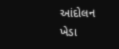આંદોલન
ખેડા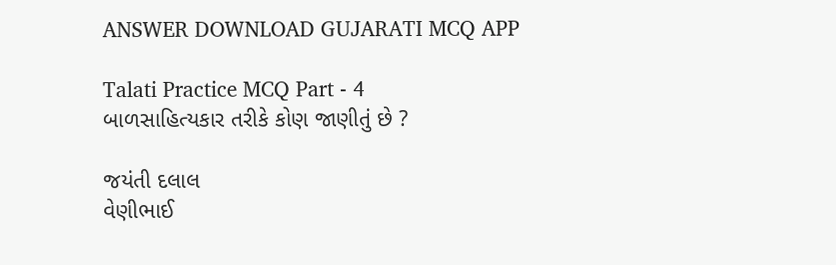ANSWER DOWNLOAD GUJARATI MCQ APP

Talati Practice MCQ Part - 4
બાળસાહિત્યકાર તરીકે કોણ જાણીતું છે ?

જયંતી દલાલ
વેણીભાઈ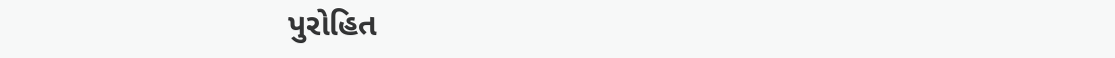પુરોહિત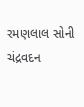રમણલાલ સોની
ચંદ્રવદન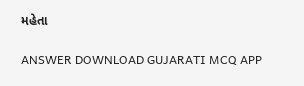મહેતા

ANSWER DOWNLOAD GUJARATI MCQ APP